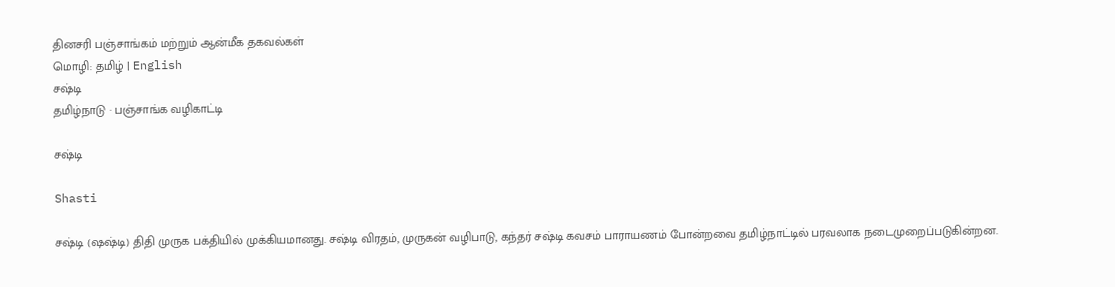தினசரி பஞ்சாங்கம் மற்றும் ஆன்மீக தகவல்கள்
மொழி: தமிழ் | English
சஷ்டி
தமிழ்நாடு · பஞ்சாங்க வழிகாட்டி

சஷ்டி

Shasti

சஷ்டி (ஷஷ்டி) திதி முருக பக்தியில் முக்கியமானது. சஷ்டி விரதம், முருகன் வழிபாடு, கந்தர் சஷ்டி கவசம் பாராயணம் போன்றவை தமிழ்நாட்டில் பரவலாக நடைமுறைப்படுகின்றன.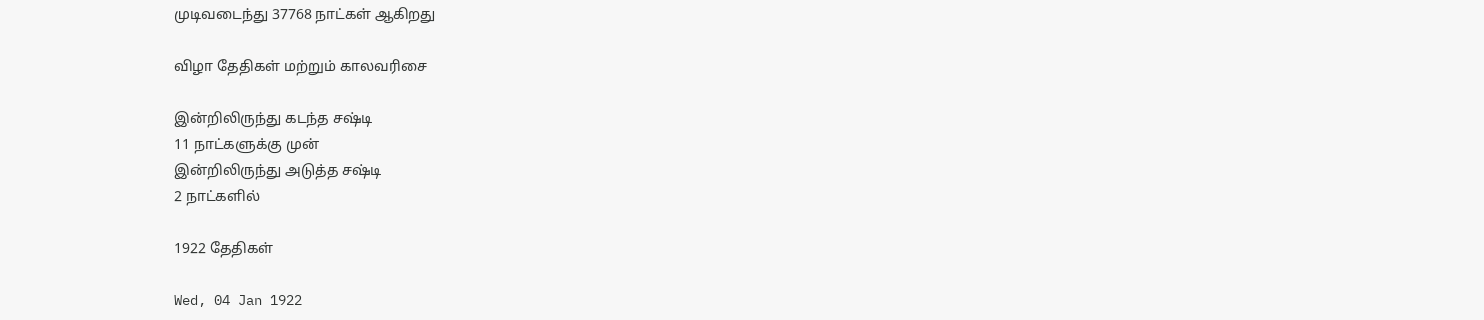முடிவடைந்து 37768 நாட்கள் ஆகிறது

விழா தேதிகள் மற்றும் காலவரிசை

இன்றிலிருந்து கடந்த சஷ்டி
11 நாட்களுக்கு முன்
இன்றிலிருந்து அடுத்த சஷ்டி
2 நாட்களில்

1922 தேதிகள்

Wed, 04 Jan 1922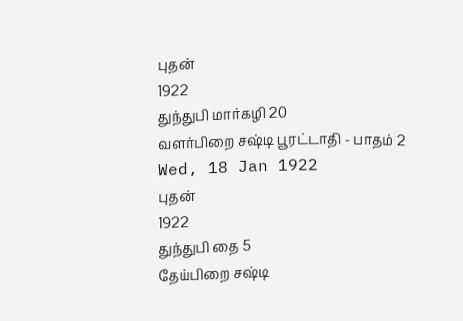புதன்
1922
துந்துபி மார்கழி 20
வளர்பிறை சஷ்டி பூரட்டாதி - பாதம் 2
Wed, 18 Jan 1922
புதன்
1922
துந்துபி தை 5
தேய்பிறை சஷ்டி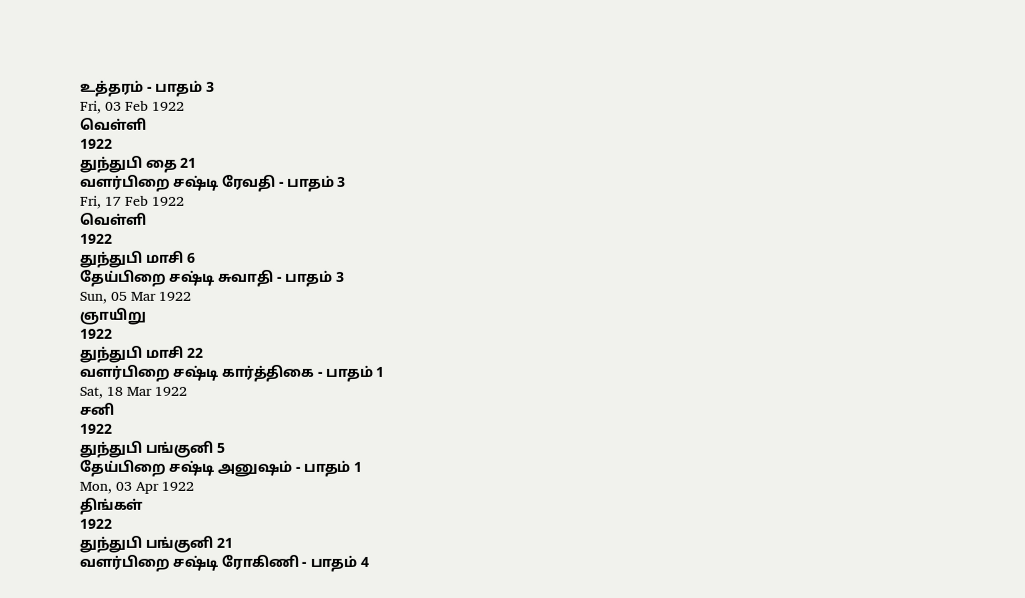உத்தரம் - பாதம் 3
Fri, 03 Feb 1922
வெள்ளி
1922
துந்துபி தை 21
வளர்பிறை சஷ்டி ரேவதி - பாதம் 3
Fri, 17 Feb 1922
வெள்ளி
1922
துந்துபி மாசி 6
தேய்பிறை சஷ்டி சுவாதி - பாதம் 3
Sun, 05 Mar 1922
ஞாயிறு
1922
துந்துபி மாசி 22
வளர்பிறை சஷ்டி கார்த்திகை - பாதம் 1
Sat, 18 Mar 1922
சனி
1922
துந்துபி பங்குனி 5
தேய்பிறை சஷ்டி அனுஷம் - பாதம் 1
Mon, 03 Apr 1922
திங்கள்
1922
துந்துபி பங்குனி 21
வளர்பிறை சஷ்டி ரோகிணி - பாதம் 4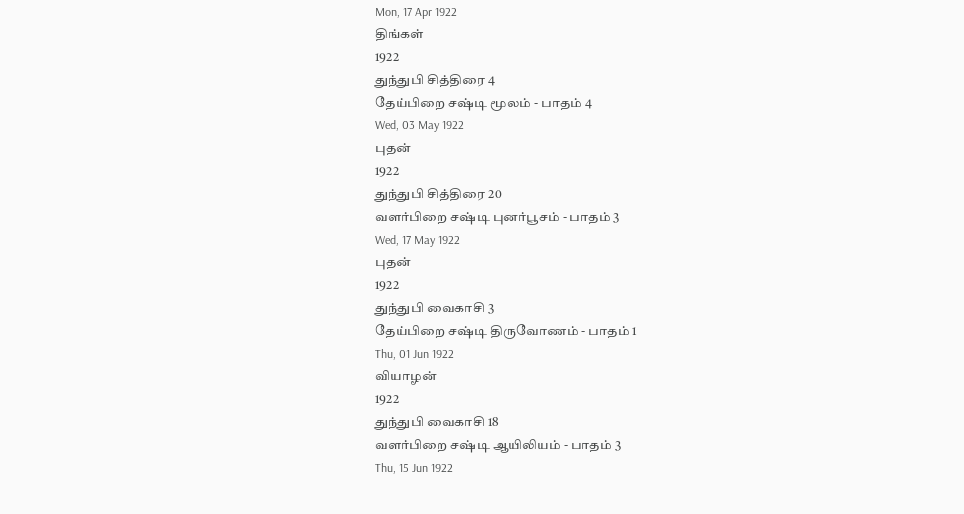Mon, 17 Apr 1922
திங்கள்
1922
துந்துபி சித்திரை 4
தேய்பிறை சஷ்டி மூலம் - பாதம் 4
Wed, 03 May 1922
புதன்
1922
துந்துபி சித்திரை 20
வளர்பிறை சஷ்டி புனர்பூசம் - பாதம் 3
Wed, 17 May 1922
புதன்
1922
துந்துபி வைகாசி 3
தேய்பிறை சஷ்டி திருவோணம் - பாதம் 1
Thu, 01 Jun 1922
வியாழன்
1922
துந்துபி வைகாசி 18
வளர்பிறை சஷ்டி ஆயிலியம் - பாதம் 3
Thu, 15 Jun 1922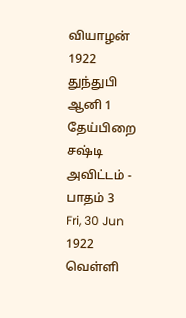வியாழன்
1922
துந்துபி ஆனி 1
தேய்பிறை சஷ்டி அவிட்டம் - பாதம் 3
Fri, 30 Jun 1922
வெள்ளி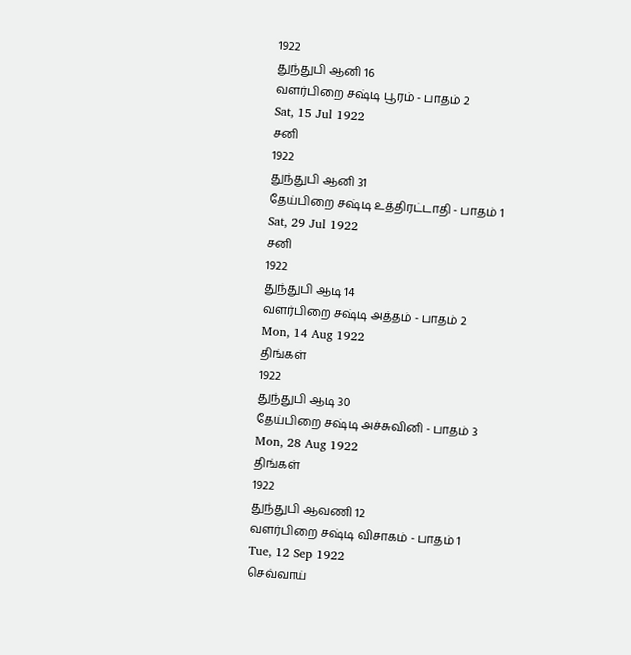1922
துந்துபி ஆனி 16
வளர்பிறை சஷ்டி பூரம் - பாதம் 2
Sat, 15 Jul 1922
சனி
1922
துந்துபி ஆனி 31
தேய்பிறை சஷ்டி உத்திரட்டாதி - பாதம் 1
Sat, 29 Jul 1922
சனி
1922
துந்துபி ஆடி 14
வளர்பிறை சஷ்டி அத்தம் - பாதம் 2
Mon, 14 Aug 1922
திங்கள்
1922
துந்துபி ஆடி 30
தேய்பிறை சஷ்டி அச்சுவினி - பாதம் 3
Mon, 28 Aug 1922
திங்கள்
1922
துந்துபி ஆவணி 12
வளர்பிறை சஷ்டி விசாகம் - பாதம் 1
Tue, 12 Sep 1922
செவ்வாய்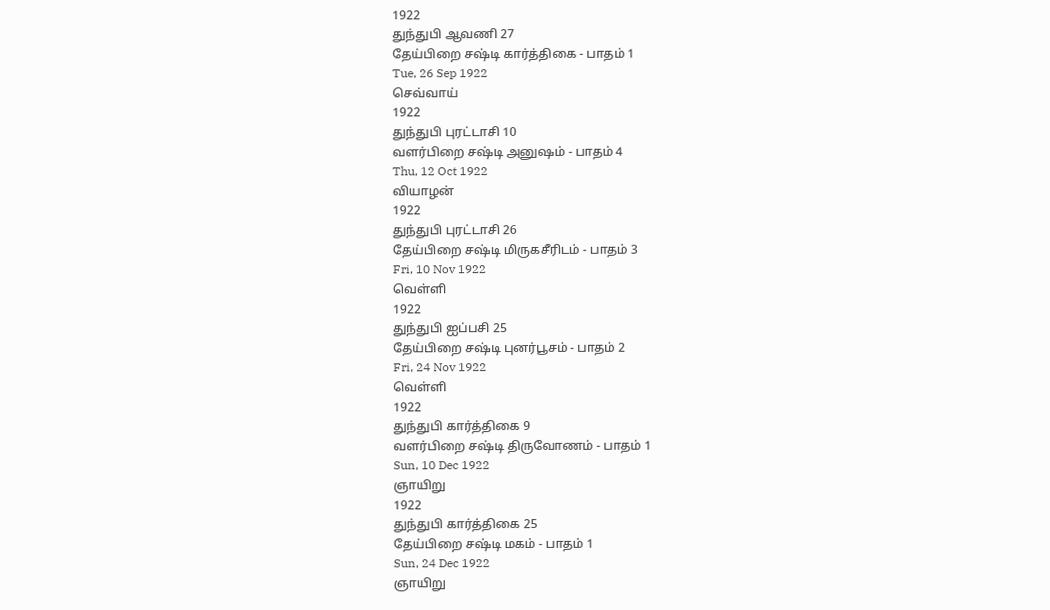1922
துந்துபி ஆவணி 27
தேய்பிறை சஷ்டி கார்த்திகை - பாதம் 1
Tue, 26 Sep 1922
செவ்வாய்
1922
துந்துபி புரட்டாசி 10
வளர்பிறை சஷ்டி அனுஷம் - பாதம் 4
Thu, 12 Oct 1922
வியாழன்
1922
துந்துபி புரட்டாசி 26
தேய்பிறை சஷ்டி மிருகசீரிடம் - பாதம் 3
Fri, 10 Nov 1922
வெள்ளி
1922
துந்துபி ஐப்பசி 25
தேய்பிறை சஷ்டி புனர்பூசம் - பாதம் 2
Fri, 24 Nov 1922
வெள்ளி
1922
துந்துபி கார்த்திகை 9
வளர்பிறை சஷ்டி திருவோணம் - பாதம் 1
Sun, 10 Dec 1922
ஞாயிறு
1922
துந்துபி கார்த்திகை 25
தேய்பிறை சஷ்டி மகம் - பாதம் 1
Sun, 24 Dec 1922
ஞாயிறு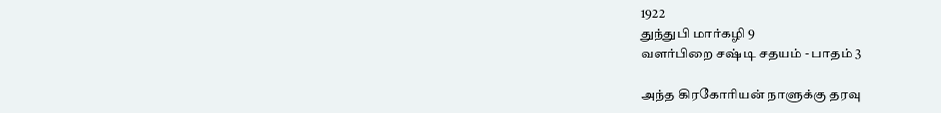1922
துந்துபி மார்கழி 9
வளர்பிறை சஷ்டி சதயம் - பாதம் 3

அந்த கிரகோரியன் நாளுக்கு தரவு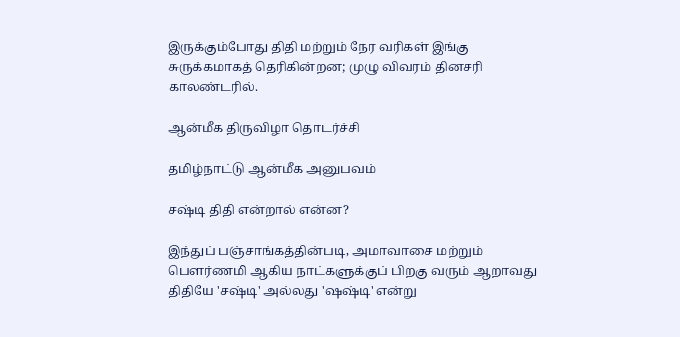இருக்கும்போது திதி மற்றும் நேர வரிகள் இங்கு சுருக்கமாகத் தெரிகின்றன; முழு விவரம் தினசரி காலண்டரில்.

ஆன்மீக திருவிழா தொடர்ச்சி

தமிழ்நாட்டு ஆன்மீக அனுபவம்

சஷ்டி திதி என்றால் என்ன?

இந்துப் பஞ்சாங்கத்தின்படி, அமாவாசை மற்றும் பௌர்ணமி ஆகிய நாட்களுக்குப் பிறகு வரும் ஆறாவது திதியே 'சஷ்டி' அல்லது 'ஷஷ்டி' என்று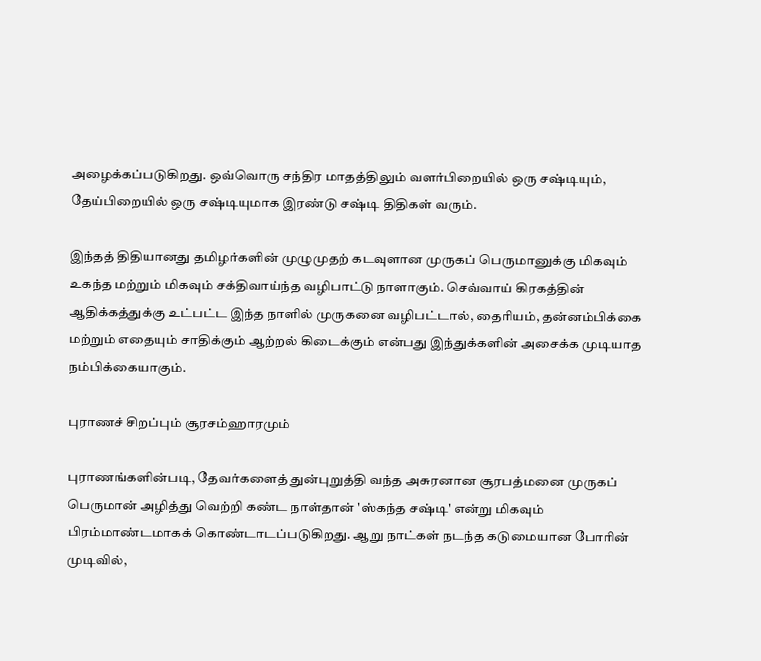அழைக்கப்படுகிறது. ஒவ்வொரு சந்திர மாதத்திலும் வளர்பிறையில் ஒரு சஷ்டியும், தேய்பிறையில் ஒரு சஷ்டியுமாக இரண்டு சஷ்டி திதிகள் வரும்.

இந்தத் திதியானது தமிழர்களின் முழுமுதற் கடவுளான முருகப் பெருமானுக்கு மிகவும் உகந்த மற்றும் மிகவும் சக்திவாய்ந்த வழிபாட்டு நாளாகும். செவ்வாய் கிரகத்தின் ஆதிக்கத்துக்கு உட்பட்ட இந்த நாளில் முருகனை வழிபட்டால், தைரியம், தன்னம்பிக்கை மற்றும் எதையும் சாதிக்கும் ஆற்றல் கிடைக்கும் என்பது இந்துக்களின் அசைக்க முடியாத நம்பிக்கையாகும்.

புராணச் சிறப்பும் சூரசம்ஹாரமும்

புராணங்களின்படி, தேவர்களைத் துன்புறுத்தி வந்த அசுரனான சூரபத்மனை முருகப் பெருமான் அழித்து வெற்றி கண்ட நாள்தான் 'ஸ்கந்த சஷ்டி' என்று மிகவும் பிரம்மாண்டமாகக் கொண்டாடப்படுகிறது. ஆறு நாட்கள் நடந்த கடுமையான போரின் முடிவில்,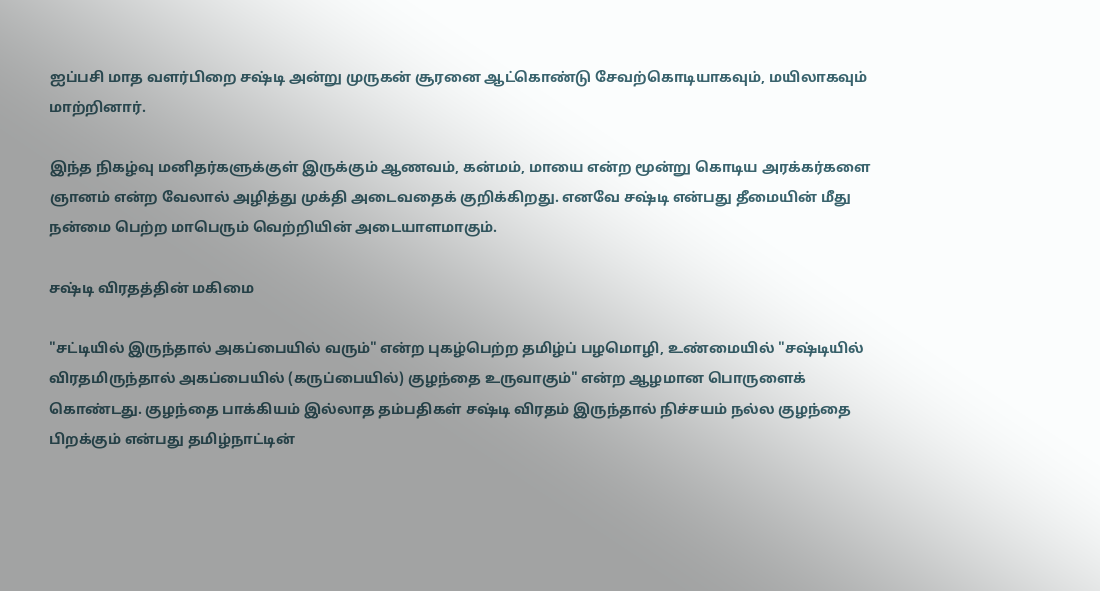ஐப்பசி மாத வளர்பிறை சஷ்டி அன்று முருகன் சூரனை ஆட்கொண்டு சேவற்கொடியாகவும், மயிலாகவும் மாற்றினார்.

இந்த நிகழ்வு மனிதர்களுக்குள் இருக்கும் ஆணவம், கன்மம், மாயை என்ற மூன்று கொடிய அரக்கர்களை ஞானம் என்ற வேலால் அழித்து முக்தி அடைவதைக் குறிக்கிறது. எனவே சஷ்டி என்பது தீமையின் மீது நன்மை பெற்ற மாபெரும் வெற்றியின் அடையாளமாகும்.

சஷ்டி விரதத்தின் மகிமை

"சட்டியில் இருந்தால் அகப்பையில் வரும்" என்ற புகழ்பெற்ற தமிழ்ப் பழமொழி, உண்மையில் "சஷ்டியில் விரதமிருந்தால் அகப்பையில் (கருப்பையில்) குழந்தை உருவாகும்" என்ற ஆழமான பொருளைக் கொண்டது. குழந்தை பாக்கியம் இல்லாத தம்பதிகள் சஷ்டி விரதம் இருந்தால் நிச்சயம் நல்ல குழந்தை பிறக்கும் என்பது தமிழ்நாட்டின்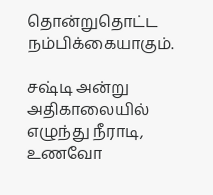தொன்றுதொட்ட நம்பிக்கையாகும்.

சஷ்டி அன்று அதிகாலையில் எழுந்து நீராடி, உணவோ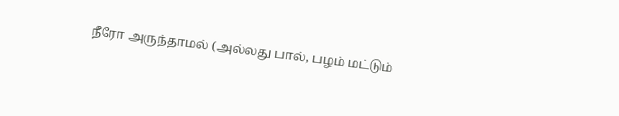நீரோ அருந்தாமல் (அல்லது பால், பழம் மட்டும்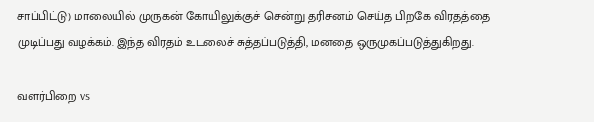சாப்பிட்டு) மாலையில் முருகன் கோயிலுக்குச் சென்று தரிசனம் செய்த பிறகே விரதத்தை முடிப்பது வழக்கம். இந்த விரதம் உடலைச் சுத்தப்படுத்தி, மனதை ஒருமுகப்படுத்துகிறது.

வளர்பிறை vs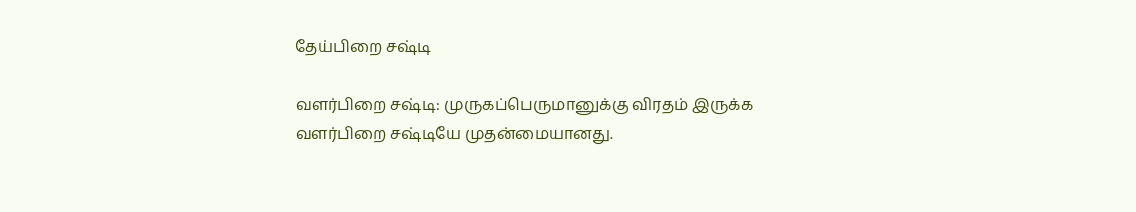தேய்பிறை சஷ்டி

வளர்பிறை சஷ்டி: முருகப்பெருமானுக்கு விரதம் இருக்க வளர்பிறை சஷ்டியே முதன்மையானது.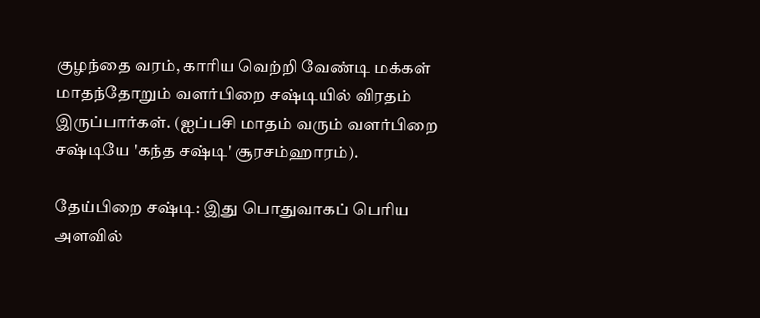குழந்தை வரம், காரிய வெற்றி வேண்டி மக்கள் மாதந்தோறும் வளர்பிறை சஷ்டியில் விரதம் இருப்பார்கள். (ஐப்பசி மாதம் வரும் வளர்பிறை சஷ்டியே 'கந்த சஷ்டி' சூரசம்ஹாரம்).

தேய்பிறை சஷ்டி: இது பொதுவாகப் பெரிய அளவில்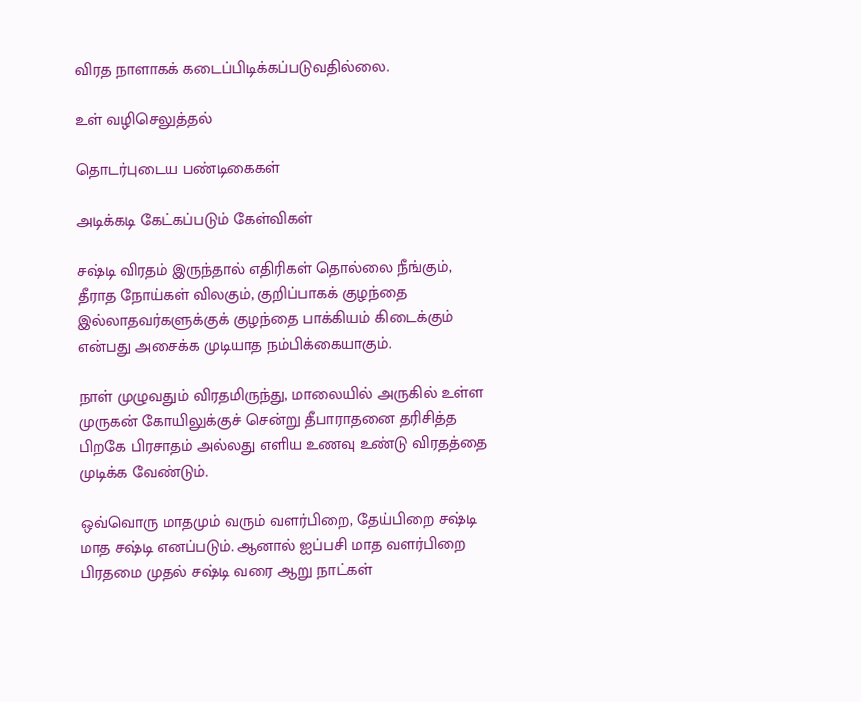விரத நாளாகக் கடைப்பிடிக்கப்படுவதில்லை.

உள் வழிசெலுத்தல்

தொடர்புடைய பண்டிகைகள்

அடிக்கடி கேட்கப்படும் கேள்விகள்

சஷ்டி விரதம் இருந்தால் எதிரிகள் தொல்லை நீங்கும், தீராத நோய்கள் விலகும், குறிப்பாகக் குழந்தை இல்லாதவர்களுக்குக் குழந்தை பாக்கியம் கிடைக்கும் என்பது அசைக்க முடியாத நம்பிக்கையாகும்.

நாள் முழுவதும் விரதமிருந்து, மாலையில் அருகில் உள்ள முருகன் கோயிலுக்குச் சென்று தீபாராதனை தரிசித்த பிறகே பிரசாதம் அல்லது எளிய உணவு உண்டு விரதத்தை முடிக்க வேண்டும்.

ஒவ்வொரு மாதமும் வரும் வளர்பிறை, தேய்பிறை சஷ்டி மாத சஷ்டி எனப்படும். ஆனால் ஐப்பசி மாத வளர்பிறை பிரதமை முதல் சஷ்டி வரை ஆறு நாட்கள்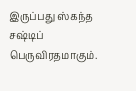இருப்பது ஸ்கந்த சஷ்டிப் பெருவிரதமாகும்.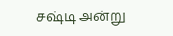சஷ்டி அன்று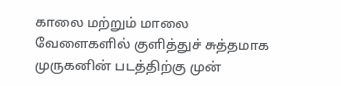காலை மற்றும் மாலை வேளைகளில் குளித்துச் சுத்தமாக முருகனின் படத்திற்கு முன்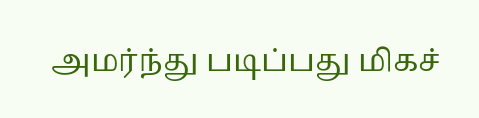அமர்ந்து படிப்பது மிகச்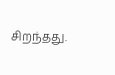சிறந்தது.